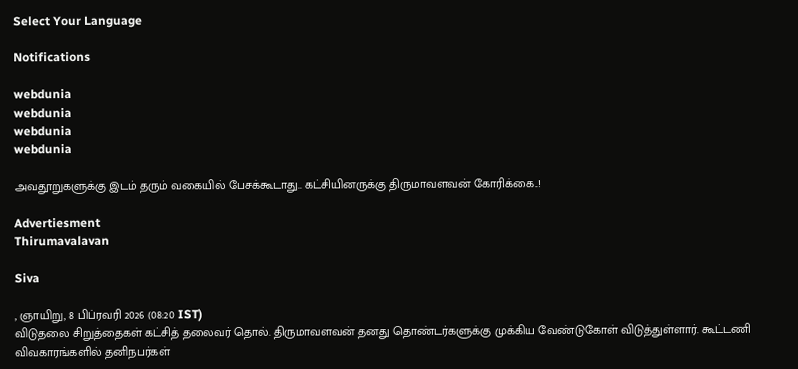Select Your Language

Notifications

webdunia
webdunia
webdunia
webdunia

அவதூறுகளுக்கு இடம் தரும் வகையில் பேசக்கூடாது.. கட்சியினருக்கு திருமாவளவன் கோரிக்கை..!

Advertiesment
Thirumavalavan

Siva

, ஞாயிறு, 8 பிப்ரவரி 2026 (08:20 IST)
விடுதலை சிறுத்தைகள் கட்சித் தலைவர் தொல். திருமாவளவன் தனது தொண்டர்களுக்கு முக்கிய வேண்டுகோள் விடுத்துள்ளார். கூட்டணி விவகாரங்களில் தனிநபர்கள்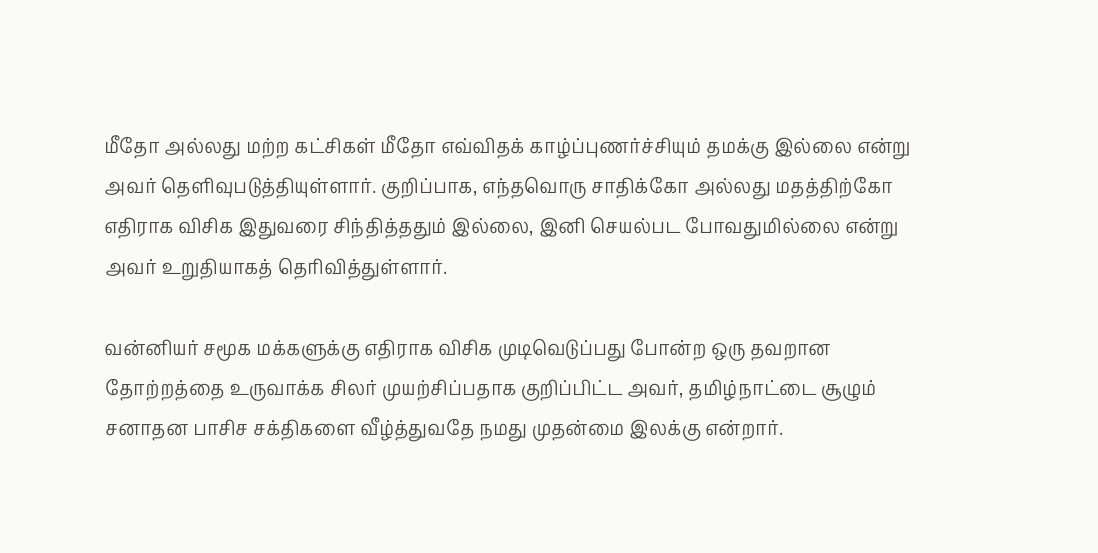மீதோ அல்லது மற்ற கட்சிகள் மீதோ எவ்விதக் காழ்ப்புணர்ச்சியும் தமக்கு இல்லை என்று அவர் தெளிவுபடுத்தியுள்ளார். குறிப்பாக, எந்தவொரு சாதிக்கோ அல்லது மதத்திற்கோ எதிராக விசிக இதுவரை சிந்தித்ததும் இல்லை, இனி செயல்பட போவதுமில்லை என்று அவர் உறுதியாகத் தெரிவித்துள்ளார்.

வன்னியர் சமூக மக்களுக்கு எதிராக விசிக முடிவெடுப்பது போன்ற ஒரு தவறான தோற்றத்தை உருவாக்க சிலர் முயற்சிப்பதாக குறிப்பிட்ட அவர், தமிழ்நாட்டை சூழும் சனாதன பாசிச சக்திகளை வீழ்த்துவதே நமது முதன்மை இலக்கு என்றார்.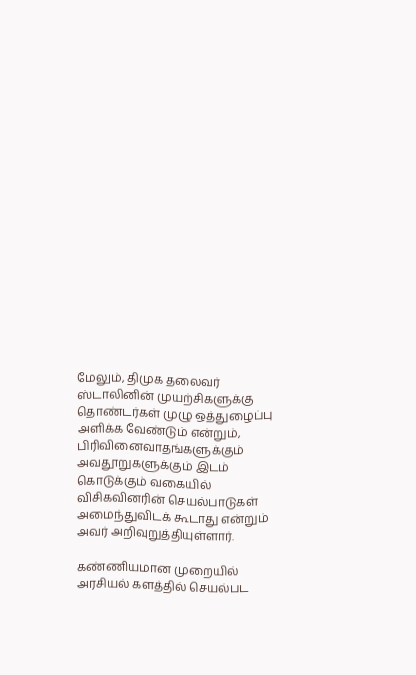மேலும், திமுக தலைவர் ஸ்டாலினின் முயற்சிகளுக்கு தொண்டர்கள் முழு ஒத்துழைப்பு அளிக்க வேண்டும் என்றும், பிரிவினைவாதங்களுக்கும் அவதூறுகளுக்கும் இடம் கொடுக்கும் வகையில் விசிகவினரின் செயல்பாடுகள் அமைந்துவிடக் கூடாது என்றும் அவர் அறிவுறுத்தியுள்ளார்.

கண்ணியமான முறையில் அரசியல் களத்தில் செயல்பட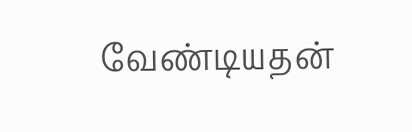வேண்டியதன்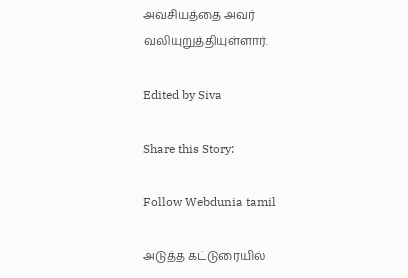அவசியத்தை அவர் வலியுறுத்தியுள்ளார்.

Edited by Siva

Share this Story:

Follow Webdunia tamil

அடுத்த கட்டுரையில்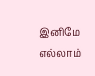இனிமே எல்லாம்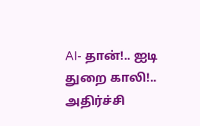AI- தான்!.. ஐடி துறை காலி!.. அதிர்ச்சி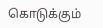கொடுக்கும்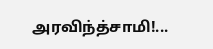அரவிந்த்சாமி!...